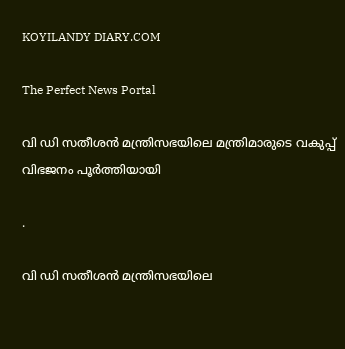KOYILANDY DIARY.COM

The Perfect News Portal

വി ഡി സതീശൻ മന്ത്രിസഭയിലെ മന്ത്രിമാരുടെ വകുപ്പ് വിഭജനം പൂർത്തിയായി

.

വി ഡി സതീശൻ മന്ത്രിസഭയിലെ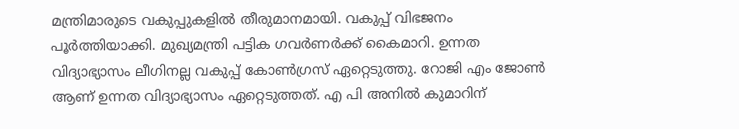മന്ത്രിമാരുടെ വകുപ്പുകളിൽ തീരുമാനമായി. വകുപ്പ് വിഭജനം പൂർത്തിയാക്കി. മുഖ്യമന്ത്രി പട്ടിക ഗവർണർക്ക് കൈമാറി. ഉന്നത വിദ്യാഭ്യാസം ലീഗിനല്ല വകുപ്പ് കോൺഗ്രസ് ഏറ്റെടുത്തു. റോജി എം ജോൺ ആണ് ഉന്നത വിദ്യാഭ്യാസം ഏറ്റെടുത്തത്. എ പി അനിൽ കുമാറിന്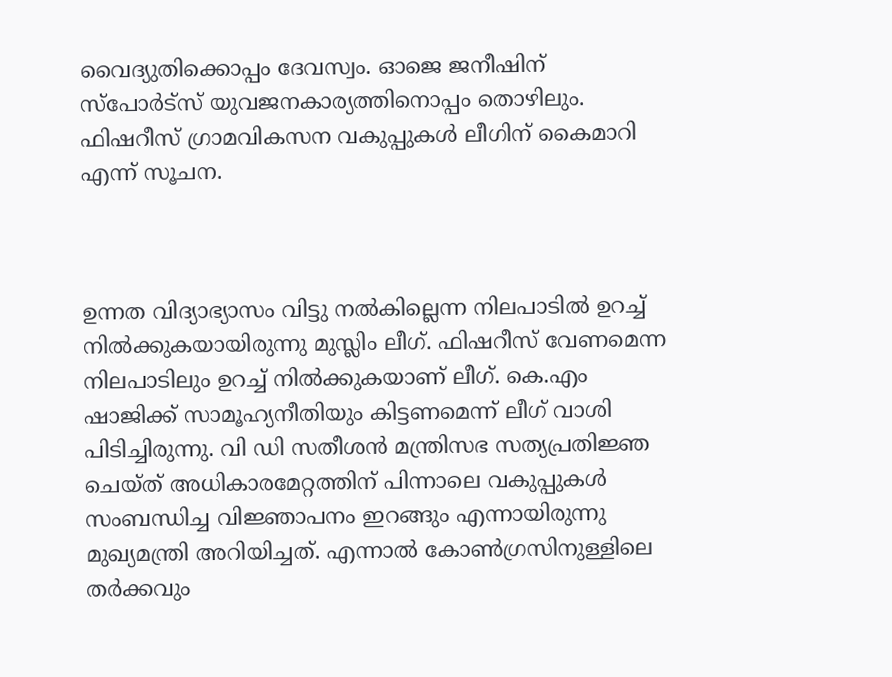വൈദ്യുതിക്കൊപ്പം ദേവസ്വം. ഓജെ ജനീഷിന് സ്പോർട്സ് യുവജനകാര്യത്തിനൊപ്പം തൊഴിലും. ഫിഷറീസ് ഗ്രാമവികസന വകുപ്പുകൾ ലീഗിന് കൈമാറി എന്ന് സൂചന.



ഉന്നത വിദ്യാഭ്യാസം വിട്ടു നൽകില്ലെന്ന നിലപാടിൽ ഉറച്ച് നിൽക്കുകയായിരുന്നു മുസ്ലിം ലീഗ്. ഫിഷറീസ് വേണമെന്ന നിലപാടിലും ഉറച്ച് നിൽക്കുകയാണ് ലീഗ്. കെ.എം ഷാജിക്ക് സാമൂഹ്യനീതിയും കിട്ടണമെന്ന് ലീഗ് വാശി പിടിച്ചിരുന്നു. വി ഡി സതീശൻ മന്ത്രിസഭ സത്യപ്രതിജ്ഞ ചെയ്ത് അധികാരമേറ്റത്തിന് പിന്നാലെ വകുപ്പുകൾ സംബന്ധിച്ച വിജ്ഞാപനം ഇറങ്ങും എന്നായിരുന്നു മുഖ്യമന്ത്രി അറിയിച്ചത്. എന്നാൽ കോൺഗ്രസിനുള്ളിലെ തർക്കവും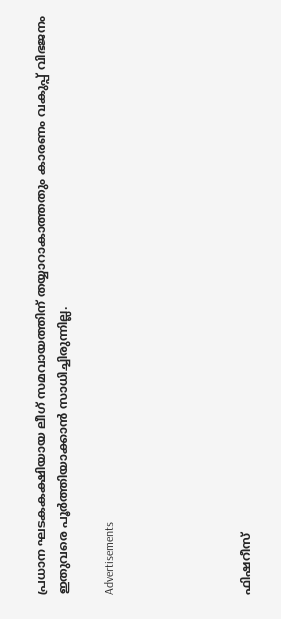പ്രധാന ഘടകകക്ഷിയായ ലീഗ് സമവായത്തിന് തയ്യാറാകാത്തതും കാരണം വകുപ്പ് വിഭജനം ഇതുവരെ പൂർത്തിയാക്കാൻ സാധിച്ചിരുന്നില്ല.

Advertisements





ഫിഷറീസ്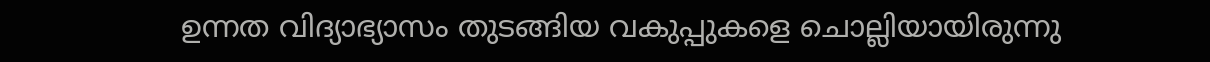ഉന്നത വിദ്യാഭ്യാസം തുടങ്ങിയ വകുപ്പുകളെ ചൊല്ലിയായിരുന്നു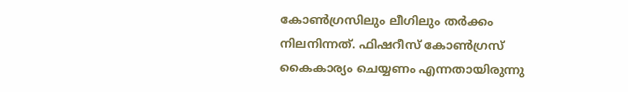കോൺഗ്രസിലും ലീഗിലും തർക്കം നിലനിന്നത്. ഫിഷറീസ് കോൺഗ്രസ് കൈകാര്യം ചെയ്യണം എന്നതായിരുന്നു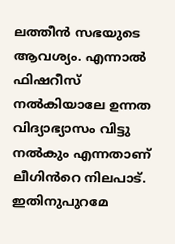ലത്തീൻ സഭയുടെ ആവശ്യം. എന്നാൽ ഫിഷറീസ് നൽകിയാലേ ഉന്നത വിദ്യാഭ്യാസം വിട്ടു നൽകും എന്നതാണ് ലീഗിൻറെ നിലപാട്. ഇതിനുപുറമേ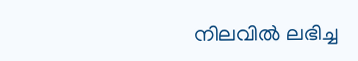നിലവിൽ ലഭിച്ച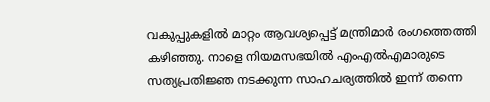വകുപ്പുകളിൽ മാറ്റം ആവശ്യപ്പെട്ട് മന്ത്രിമാർ രംഗത്തെത്തി കഴിഞ്ഞു. നാളെ നിയമസഭയിൽ എംഎൽഎമാരുടെ സത്യപ്രതിജ്ഞ നടക്കുന്ന സാഹചര്യത്തിൽ ഇന്ന് തന്നെ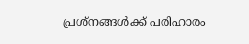പ്രശ്നങ്ങൾക്ക് പരിഹാരം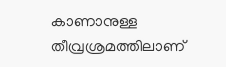കാണാനുള്ള തീവ്രശ്രമത്തിലാണ്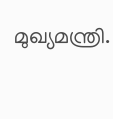മുഖ്യമന്ത്രി.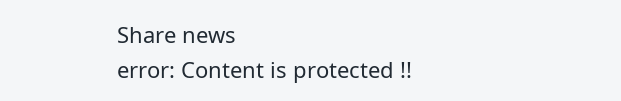Share news
error: Content is protected !!